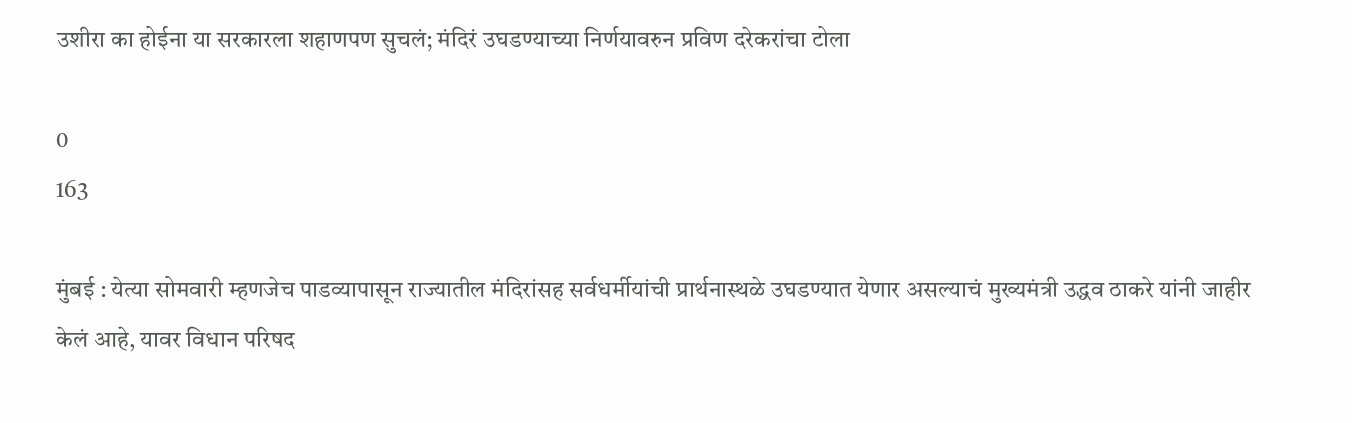उशीरा का होईना या सरकारला शहाणपण सुचलं; मंदिरं उघडण्याच्या निर्णयावरुन प्रविण दरेकरांचा टोला

0
163

मुंबई : येत्या सोमवारी म्हणजेच पाडव्यापासून राज्यातील मंदिरांसह सर्वधर्मीयांची प्रार्थनास्थळे उघडण्यात येणार असल्याचं मुख्यमंत्री उद्धव ठाकरे यांनी जाहीर केलं आहे, यावर विधान परिषद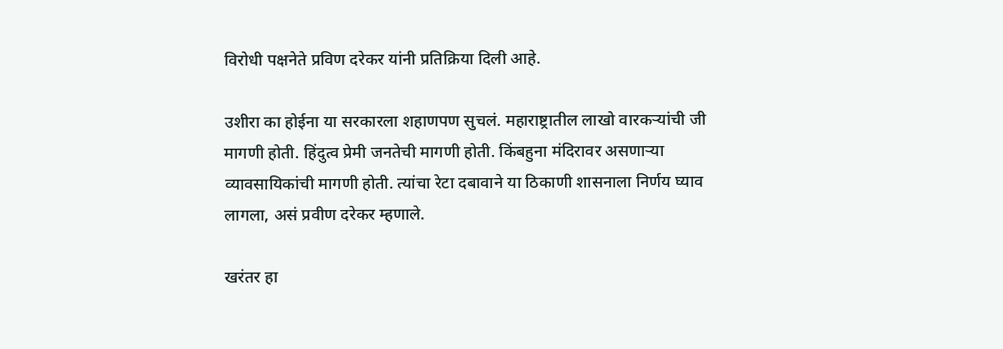विरोधी पक्षनेते प्रविण दरेकर यांनी प्रतिक्रिया दिली आहे.

उशीरा का होईना या सरकारला शहाणपण सुचलं. महाराष्ट्रातील लाखो वारकऱ्यांची जी मागणी होती. हिंदुत्व प्रेमी जनतेची मागणी होती. किंबहुना मंदिरावर असणाऱ्या व्यावसायिकांची मागणी होती. त्यांचा रेटा दबावाने या ठिकाणी शासनाला निर्णय घ्याव लागला, असं प्रवीण दरेकर म्हणाले.

खरंतर हा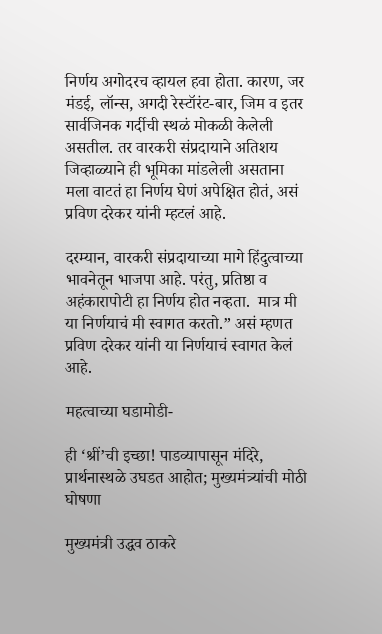निर्णय अगोदरच व्हायल हवा होता. कारण, जर मंडई, लॉन्स, अगदी रेस्टॉरंट-बार, जिम व इतर सार्वजिनक गर्दीची स्थळं मोकळी केलेली असतील. तर वारकरी संप्रदायाने अतिशय जिव्हाळ्याने ही भूमिका मांडलेली असताना मला वाटतं हा निर्णय घेणं अपेक्षित होतं, असं  प्रविण दरेकर यांनी म्हटलं आहे.

दरम्यान, वारकरी संप्रदायाच्या मागे हिंदुत्वाच्या भावनेतून भाजपा आहे. परंतु, प्रतिष्ठा व अहंकारापोटी हा निर्णय होत नव्हता.  मात्र मी या निर्णयाचं मी स्वागत करतो.” असं म्हणत प्रविण दरेकर यांनी या निर्णयाचं स्वागत केलं आहे.

महत्वाच्या घडामोडी-

ही ‘श्रीं’ची इच्छा! पाडव्यापासून मंदिरे, प्रार्थनास्थळे उघडत आहोत; मुख्यमंत्र्यांची मोठी घोषणा

मुख्यमंत्री उद्धव ठाकरे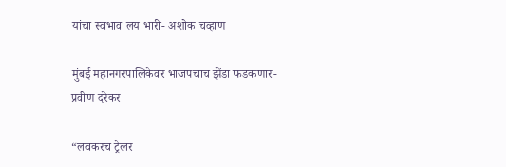यांचा स्वभाव लय भारी- अशोक चव्हाण

मुंबई महानगरपालिकेवर भाजपचाच झेंडा फडकणार- प्रवीण दरेकर

“लवकरच ट्रेलर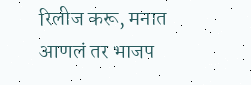रिलीज करू, मनात आणलं तर भाजप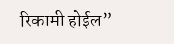रिकामी होईल”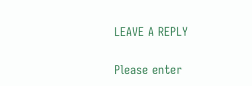LEAVE A REPLY

Please enter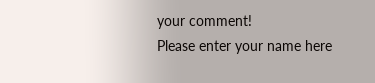your comment!
Please enter your name here